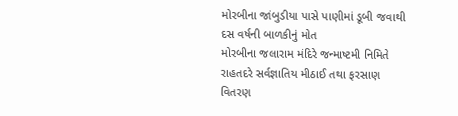મોરબીના જાંબુડીયા પાસે પાણીમાં ડૂબી જવાથી દસ વર્ષની બાળકીનું મોત
મોરબીના જલારામ મંદિરે જન્માષ્ટમી નિમિતે રાહતદરે સર્વજ્ઞાતિય મીઠાઈ તથા ફરસાણ વિતરણ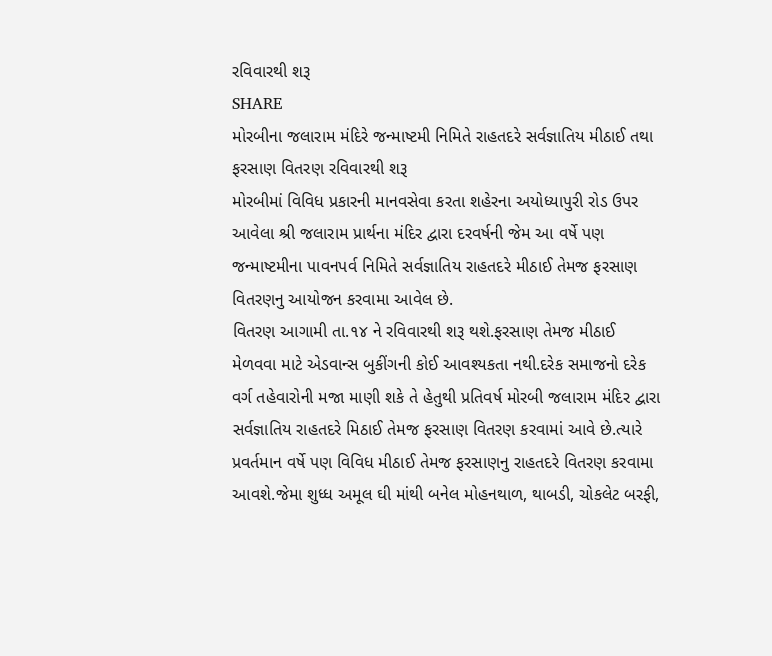રવિવારથી શરૂ
SHARE
મોરબીના જલારામ મંદિરે જન્માષ્ટમી નિમિતે રાહતદરે સર્વજ્ઞાતિય મીઠાઈ તથા ફરસાણ વિતરણ રવિવારથી શરૂ
મોરબીમાં વિવિધ પ્રકારની માનવસેવા કરતા શહેરના અયોધ્યાપુરી રોડ ઉપર આવેલા શ્રી જલારામ પ્રાર્થના મંદિર દ્વારા દરવર્ષની જેમ આ વર્ષે પણ જન્માષ્ટમીના પાવનપર્વ નિમિતે સર્વજ્ઞાતિય રાહતદરે મીઠાઈ તેમજ ફરસાણ વિતરણનુ આયોજન કરવામા આવેલ છે.
વિતરણ આગામી તા.૧૪ ને રવિવારથી શરૂ થશે.ફરસાણ તેમજ મીઠાઈ મેળવવા માટે એડવાન્સ બુકીંગની કોઈ આવશ્યકતા નથી.દરેક સમાજનો દરેક વર્ગ તહેવારોની મજા માણી શકે તે હેતુથી પ્રતિવર્ષ મોરબી જલારામ મંદિર દ્વારા સર્વજ્ઞાતિય રાહતદરે મિઠાઈ તેમજ ફરસાણ વિતરણ કરવામાં આવે છે.ત્યારે પ્રવર્તમાન વર્ષે પણ વિવિધ મીઠાઈ તેમજ ફરસાણનુ રાહતદરે વિતરણ કરવામા આવશે.જેમા શુધ્ધ અમૂલ ઘી માંથી બનેલ મોહનથાળ, થાબડી, ચોકલેટ બરફી,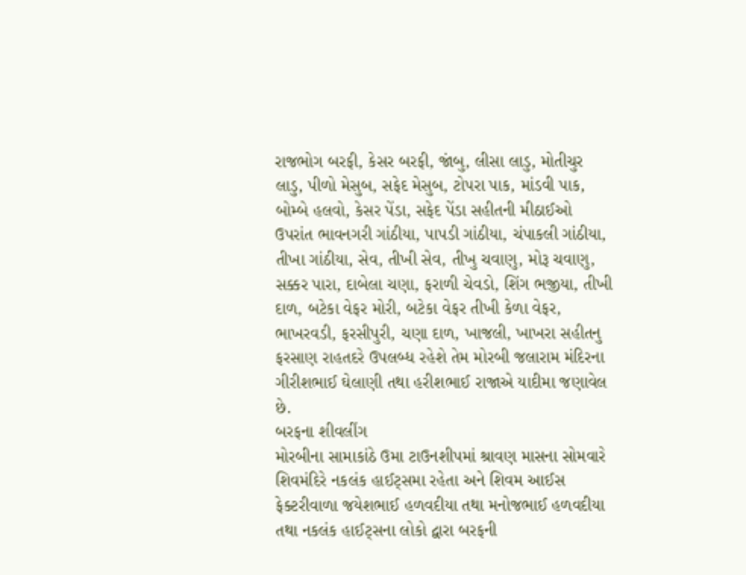રાજભોગ બરફી, કેસર બરફી, જાંબુ, લીસા લાડુ, મોતીચુર લાડુ, પીળો મેસુબ, સફેદ મેસુબ, ટોપરા પાક, માંડવી પાક, બોમ્બે હલવો, કેસર પેંડા, સફેદ પેંડા સહીતની મીઠાઈઓ ઉપરાંત ભાવનગરી ગાંઠીયા, પાપડી ગાંઠીયા, ચંપાકલી ગાંઠીયા, તીખા ગાંઠીયા, સેવ, તીખી સેવ, તીખુ ચવાણુ, મોરૂ ચવાણુ, સક્કર પારા, દાબેલા ચણા, ફરાળી ચેવડો, શિંગ ભજીયા, તીખી દાળ, બટેકા વેફર મોરી, બટેકા વેફર તીખી કેળા વેફર, ભાખરવડી, ફરસીપુરી, ચણા દાળ, ખાજલી, ખાખરા સહીતનુ ફરસાણ રાહતદરે ઉપલબ્ધ રહેશે તેમ મોરબી જલારામ મંદિરના ગીરીશભાઈ ઘેલાણી તથા હરીશભાઈ રાજાએ યાદીમા જણાવેલ છે.
બરફના શીવલીંગ
મોરબીના સામાકાંઠે ઉમા ટાઉનશીપમાં શ્રાવણ માસના સોમવારે શિવમંદિરે નકલંક હાઈટ્સમા રહેતા અને શિવમ આઈસ ફેક્ટરીવાળા જયેશભાઈ હળવદીયા તથા મનોજભાઈ હળવદીયા તથા નકલંક હાઈટ્સના લોકો દ્વારા બરફની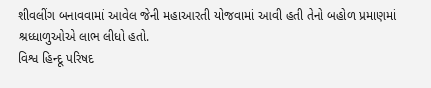શીવલીંગ બનાવવામાં આવેલ જેની મહાઆરતી યોજવામાં આવી હતી તેનો બહોળ પ્રમાણમાં શ્રધ્ધાળુઓએ લાભ લીધો હતો.
વિશ્વ હિન્દૂ પરિષદ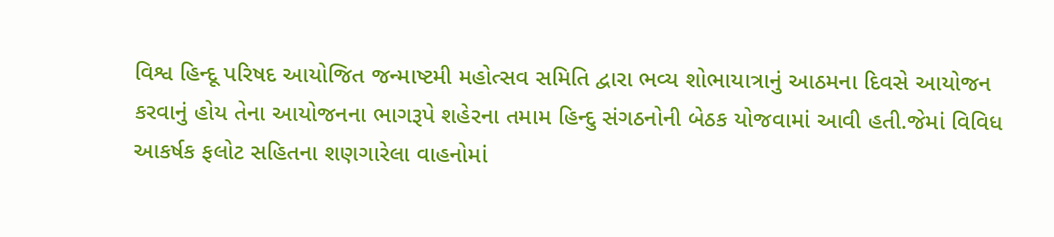વિશ્વ હિન્દૂ પરિષદ આયોજિત જન્માષ્ટમી મહોત્સવ સમિતિ દ્વારા ભવ્ય શોભાયાત્રાનું આઠમના દિવસે આયોજન કરવાનું હોય તેના આયોજનના ભાગરૂપે શહેરના તમામ હિન્દુ સંગઠનોની બેઠક યોજવામાં આવી હતી.જેમાં વિવિધ આકર્ષક ફલોટ સહિતના શણગારેલા વાહનોમાં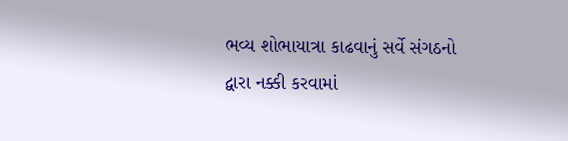ભવ્ય શોભાયાત્રા કાઢવાનું સર્વે સંગઠનો દ્વારા નક્કી કરવામાં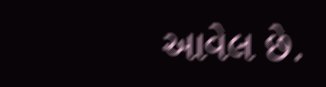આવેલ છે.